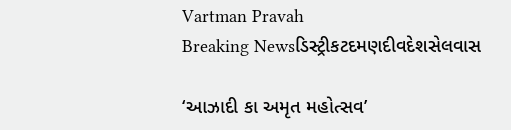Vartman Pravah
Breaking Newsડિસ્ટ્રીકટદમણદીવદેશસેલવાસ

‘આઝાદી કા અમૃત મહોત્‍સવ’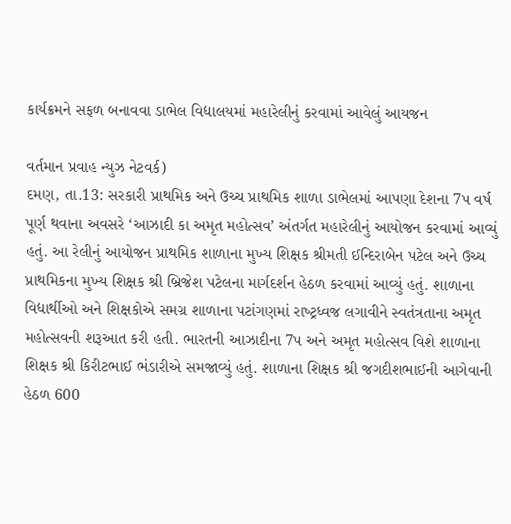કાર્યક્રમને સફળ બનાવવા ડાભેલ વિદ્યાલયમાં મહારેલીનું કરવામાં આવેલું આયજન

વર્તમાન પ્રવાહ ન્‍યુઝ નેટવર્ક)
દમણ, તા.13: સરકારી પ્રાથમિક અને ઉચ્‍ચ પ્રાથમિક શાળા ડાભેલમાં આપણા દેશના 7પ વર્ષ પૂર્ણ થવાના અવસરે ‘આઝાદી કા અમૃત મહોત્‍સવ’ અંતર્ગત મહારેલીનું આયોજન કરવામાં આવ્‍યું હતું. આ રેલીનું આયોજન પ્રાથમિક શાળાના મુખ્‍ય શિક્ષક શ્રીમતી ઈન્‍દિરાબેન પટેલ અને ઉચ્‍ચ પ્રાથમિકના મુખ્‍ય શિક્ષક શ્રી બ્રિજેશ પટેલના માર્ગદર્શન હેઠળ કરવામાં આવ્‍યું હતું. શાળાના વિદ્યાર્થીઓ અને શિક્ષકોએ સમગ્ર શાળાના પટાંગણમાં રાષ્‍ટ્રધ્‍વજ લગાવીને સ્‍વતંત્રતાના અમૃત મહોત્‍સવની શરૂઆત કરી હતી. ભારતની આઝાદીના 7પ અને અમૃત મહોત્‍સવ વિશે શાળાના શિક્ષક શ્રી કિરીટભાઈ ભંડારીએ સમજાવ્‍યું હતું. શાળાના શિક્ષક શ્રી જગદીશભાઈની આગેવાની હેઠળ 600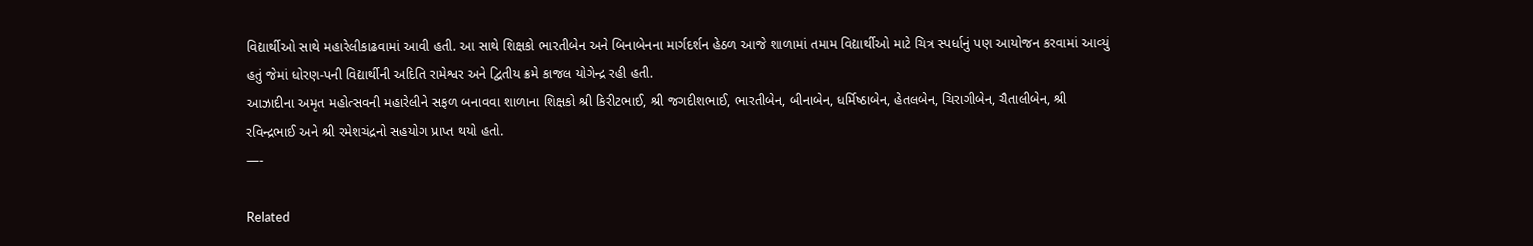વિદ્યાર્થીઓ સાથે મહારેલીકાઢવામાં આવી હતી. આ સાથે શિક્ષકો ભારતીબેન અને બિનાબેનના માર્ગદર્શન હેઠળ આજે શાળામાં તમામ વિદ્યાર્થીઓ માટે ચિત્ર સ્‍પર્ધાનું પણ આયોજન કરવામાં આવ્‍યું હતું જેમાં ધોરણ-પની વિદ્યાર્થીની અદિતિ રામેશ્વર અને દ્વિતીય ક્રમે કાજલ યોગેન્‍દ્ર રહી હતી.
આઝાદીના અમૃત મહોત્‍સવની મહારેલીને સફળ બનાવવા શાળાના શિક્ષકો શ્રી કિરીટભાઈ, શ્રી જગદીશભાઈ, ભારતીબેન, બીનાબેન, ધર્મિષ્‍ઠાબેન, હેતલબેન, ચિરાગીબેન, ચૈતાલીબેન, શ્રી રવિન્‍દ્રભાઈ અને શ્રી રમેશચંદ્રનો સહયોગ પ્રાપ્ત થયો હતો.
—-

Related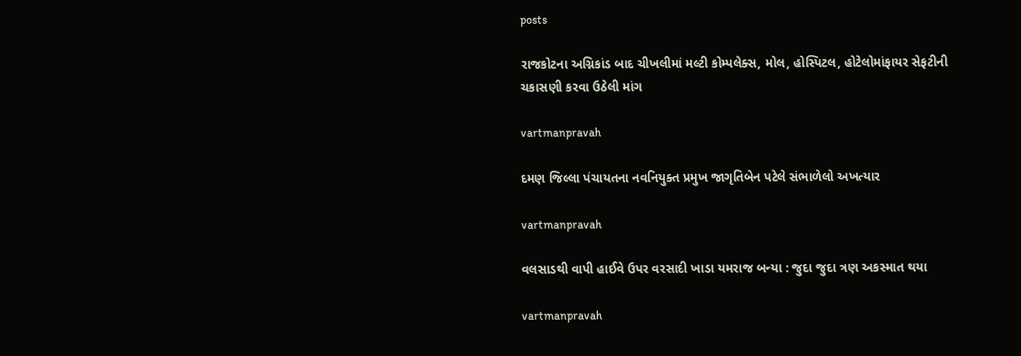posts

રાજકોટના અગ્નિકાંડ બાદ ચીખલીમાં મલ્‍ટી કોમ્‍પલેક્‍સ, મોલ, હોસ્‍પિટલ, હોટેલોમાંફાયર સેફટીની ચકાસણી કરવા ઉઠેલી માંગ

vartmanpravah

દમણ જિલ્લા પંચાયતના નવનિયુક્‍ત પ્રમુખ જાગૃતિબેન પટેલે સંભાળેલો અખત્‍યાર

vartmanpravah

વલસાડથી વાપી હાઈવે ઉપર વરસાદી ખાડા યમરાજ બન્‍યા : જુદા જુદા ત્રણ અકસ્‍માત થયા

vartmanpravah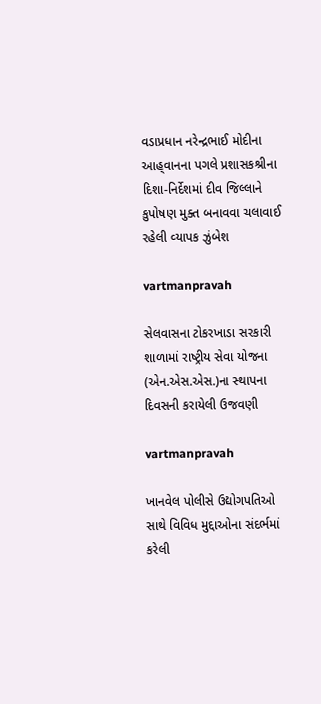વડાપ્રધાન નરેન્‍દ્રભાઈ મોદીના આહ્‌વાનના પગલે પ્રશાસકશ્રીના દિશા-નિર્દેશમાં દીવ જિલ્લાને કુપોષણ મુક્‍ત બનાવવા ચલાવાઈ રહેલી વ્‍યાપક ઝુંબેશ

vartmanpravah

સેલવાસના ટોકરખાડા સરકારી શાળામાં રાષ્‍ટ્રીય સેવા યોજના (એન.એસ.એસ.)ના સ્‍થાપના દિવસની કરાયેલી ઉજવણી

vartmanpravah

ખાનવેલ પોલીસે ઉદ્યોગપતિઓ સાથે વિવિધ મુદ્દાઓના સંદર્ભમાં કરેલી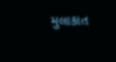મુલાકાત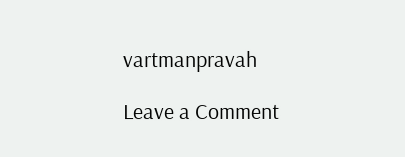vartmanpravah

Leave a Comment